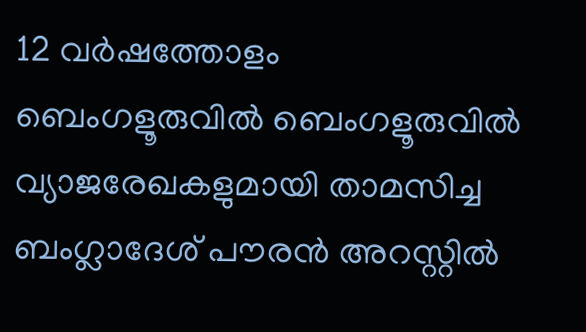12 വർഷത്തോളം ബെംഗളൂരുവിൽ ബെംഗളൂരുവിൽ വ്യാജരേഖകളുമായി താമസിച്ച ബംഗ്ലാദേശ് പൗരൻ അറസ്റ്റിൽ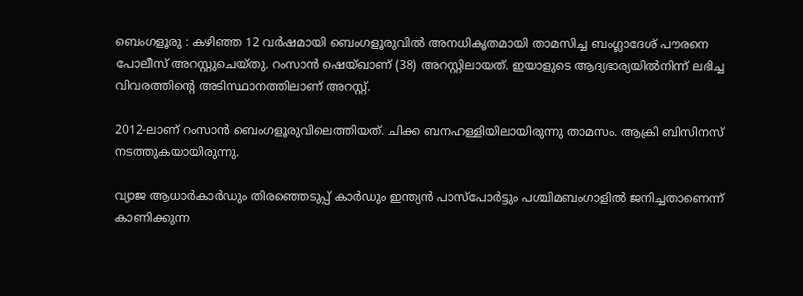ബെംഗളൂരു : കഴിഞ്ഞ 12 വർഷമായി ബെംഗളൂരുവിൽ അനധികൃതമായി താമസിച്ച ബംഗ്ലാദേശ് പൗരനെ പോലീസ് അറസ്റ്റുചെയ്തു. റംസാൻ ഷെയ്ഖാണ് (38) അറസ്റ്റിലായത്. ഇയാളുടെ ആദ്യഭാര്യയിൽനിന്ന് ലഭിച്ച വിവരത്തിന്റെ അടിസ്ഥാനത്തിലാണ് അറസ്റ്റ്.

2012-ലാണ് റംസാൻ ബെംഗളൂരുവിലെത്തിയത്. ചിക്ക ബനഹള്ളിയിലായിരുന്നു താമസം. ആക്രി ബിസിനസ് നടത്തുകയായിരുന്നു.

വ്യാജ ആധാർകാർഡും തിരഞ്ഞെടുപ്പ് കാർഡും ഇന്ത്യൻ പാസ്‌പോർട്ടും പശ്ചിമബംഗാളിൽ ജനിച്ചതാണെന്ന് കാണിക്കുന്ന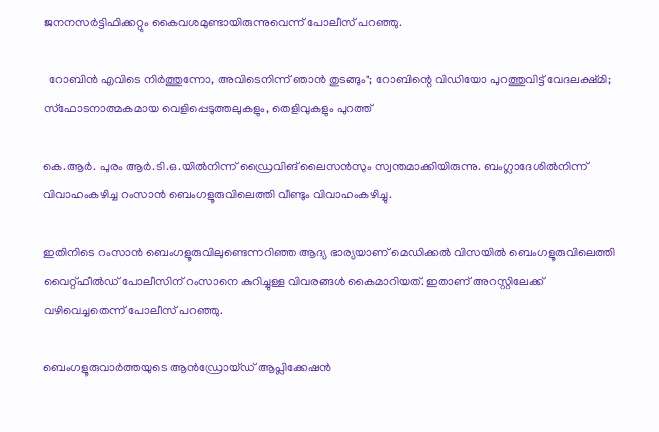ജനനസർട്ടിഫിക്കറ്റും കൈവശമുണ്ടായിരുന്നുവെന്ന് പോലീസ് പറഞ്ഞു.

  റോബിൻ എവിടെ നിർത്തുന്നോ, അവിടെനിന്ന് ഞാൻ തുടങ്ങും"; റോബിന്റെ വിഡിയോ പുറത്തുവിട്ട് വേദലക്ഷ്മി; സ്ഫോടനാത്മകമായ വെളിപ്പെടുത്തലുകളും, തെളിവുകളും പുറത്ത്

കെ.ആർ. പുരം ആർ.ടി.ഒ.യിൽനിന്ന് ഡ്രൈവിങ് ലൈസൻസും സ്വന്തമാക്കിയിരുന്നു. ബംഗ്ലാദേശിൽനിന്ന് വിവാഹംകഴിച്ച റംസാൻ ബെംഗളൂരുവിലെത്തി വീണ്ടും വിവാഹംകഴിച്ചു.

ഇതിനിടെ റംസാൻ ബെംഗളൂരുവിലുണ്ടെന്നറിഞ്ഞ ആദ്യ ഭാര്യയാണ് മെഡിക്കൽ വിസയിൽ ബെംഗളൂരുവിലെത്തി വൈറ്റ്ഫീൽഡ് പോലീസിന് റംസാനെ കുറിച്ചുള്ള വിവരങ്ങൾ കൈമാറിയത്. ഇതാണ് അറസ്റ്റിലേക്ക് വഴിവെച്ചതെന്ന് പോലീസ് പറഞ്ഞു.

ബെംഗളൂരുവാർത്തയുടെ ആൻഡ്രോയ്ഡ് ആപ്ലിക്കേഷൻ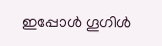ഇപ്പോൾ ഗൂഗിൾ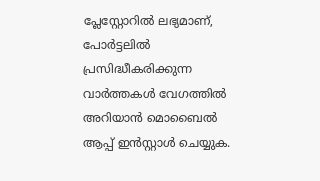പ്ലേസ്റ്റോറിൽ ലഭ്യമാണ്, പോർട്ടലിൽ പ്രസിദ്ധീകരിക്കുന്ന വാർത്തകൾ വേഗത്തിൽ അറിയാൻ മൊബൈൽ ആപ്പ് ഇൻസ്റ്റാൾ ചെയ്യുക.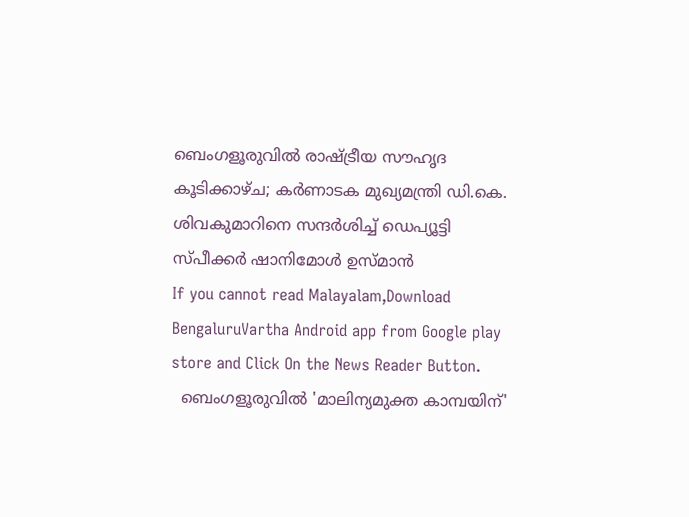ബെംഗളൂരുവിൽ രാഷ്ട്രീയ സൗഹൃദ കൂടിക്കാഴ്ച; കർണാടക മുഖ്യമന്ത്രി ഡി.കെ. ശിവകുമാറിനെ സന്ദർശിച്ച് ഡെപ്യൂട്ടി സ്പീക്കർ ഷാനിമോൾ ഉസ്മാൻ
If you cannot read Malayalam,Download BengaluruVartha Android app from Google play store and Click On the News Reader Button.
  ബെംഗളൂരുവിൽ 'മാലിന്യമുക്ത കാമ്പയിന്'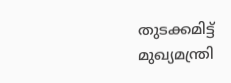തുടക്കമിട്ട് മുഖ്യമന്ത്രി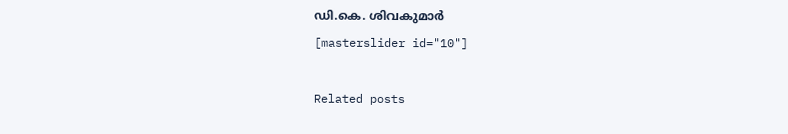ഡി.കെ. ശിവകുമാർ
[masterslider id="10"]

Related posts